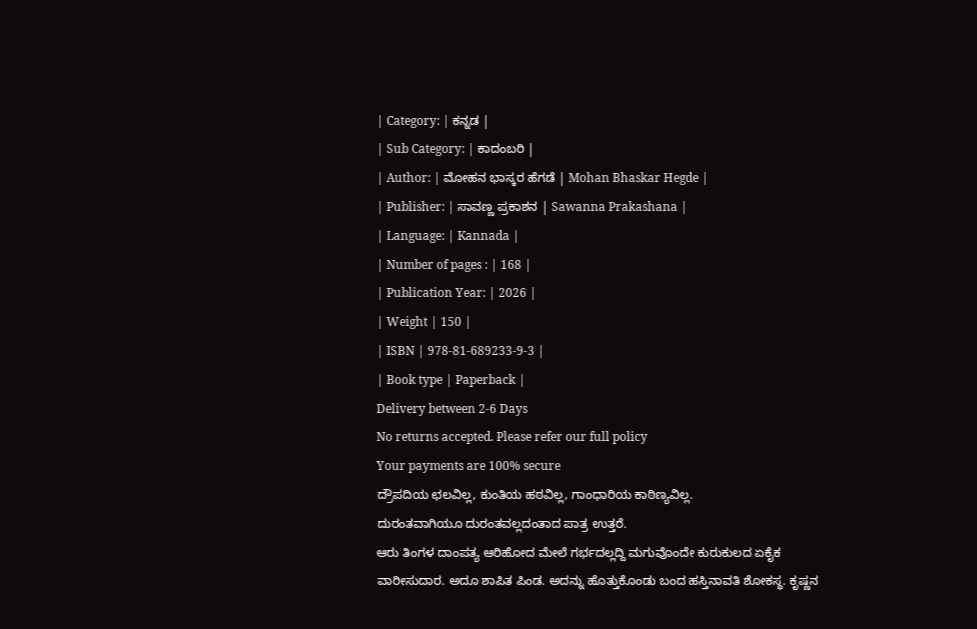| Category: | ಕನ್ನಡ |
| Sub Category: | ಕಾದಂಬರಿ |
| Author: | ಮೋಹನ ಭಾಸ್ಕರ ಹೆಗಡೆ | Mohan Bhaskar Hegde |
| Publisher: | ಸಾವಣ್ಣ ಪ್ರಕಾಶನ | Sawanna Prakashana |
| Language: | Kannada |
| Number of pages : | 168 |
| Publication Year: | 2026 |
| Weight | 150 |
| ISBN | 978-81-689233-9-3 |
| Book type | Paperback |
Delivery between 2-6 Days
No returns accepted. Please refer our full policy
Your payments are 100% secure
ದ್ರೌಪದಿಯ ಛಲವಿಲ್ಲ, ಕುಂತಿಯ ಹಠವಿಲ್ಲ, ಗಾಂಧಾರಿಯ ಕಾಠಿಣ್ಯವಿಲ್ಲ.
ದುರಂತವಾಗಿಯೂ ದುರಂತವಲ್ಲದಂತಾದ ಪಾತ್ರ ಉತ್ತರೆ.
ಆರು ತಿಂಗಳ ದಾಂಪತ್ಯ ಆರಿಹೋದ ಮೇಲೆ ಗರ್ಭದಲ್ಲದ್ದಿ ಮಗುವೊಂದೇ ಕುರುಕುಲದ ಏಕೈಕ ವಾರೀಸುದಾರ. ಅದೂ ಶಾಪಿತ ಪಿಂಡ. ಅದನ್ನು ಹೊತ್ತುಕೊಂಡು ಬಂದ ಹಸ್ತಿನಾವತಿ ಶೋಕಸ್ಥ. ಕೃಷ್ಣನ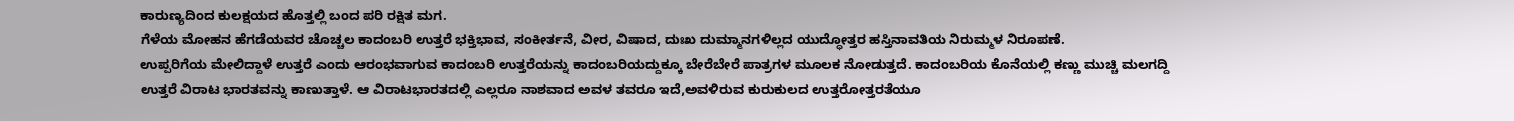ಕಾರುಣ್ಯದಿಂದ ಕುಲಕ್ಷಯದ ಹೊತ್ತಲ್ಲಿ ಬಂದ ಪರಿ ರಕ್ಷಿತ ಮಗ.
ಗೆಳೆಯ ಮೋಹನ ಹೆಗಡೆಯವರ ಚೊಚ್ಚಲ ಕಾದಂಬರಿ ಉತ್ತರೆ ಭಕ್ತಿಭಾವ, ಸಂಕೀರ್ತನೆ, ವೀರ, ವಿಷಾದ, ದುಃಖ ದುಮ್ಮಾನಗಳಿಲ್ಲದ ಯುದ್ಧೋತ್ತರ ಹಸ್ತಿನಾವತಿಯ ನಿರುಮ್ಮಳ ನಿರೂಪಣೆ.
ಉಪ್ಪರಿಗೆಯ ಮೇಲಿದ್ದಾಳೆ ಉತ್ತರೆ ಎಂದು ಆರಂಭವಾಗುವ ಕಾದಂಬರಿ ಉತ್ತರೆಯನ್ನು ಕಾದಂಬರಿಯದ್ದುಕ್ಕೂ ಬೇರೆಬೇರೆ ಪಾತ್ರಗಳ ಮೂಲಕ ನೋಡುತ್ತದೆ. ಕಾದಂಬರಿಯ ಕೊನೆಯಲ್ಲಿ ಕಣ್ಣು ಮುಚ್ಚಿ ಮಲಗದ್ದಿ ಉತ್ತರೆ ವಿರಾಟ ಭಾರತವನ್ನು ಕಾಣುತ್ತಾಳೆ. ಆ ವಿರಾಟಭಾರತದಲ್ಲಿ ಎಲ್ಲರೂ ನಾಶವಾದ ಅವಳ ತವರೂ ಇದೆ,ಅವಳಿರುವ ಕುರುಕುಲದ ಉತ್ತರೋತ್ತರತೆಯೂ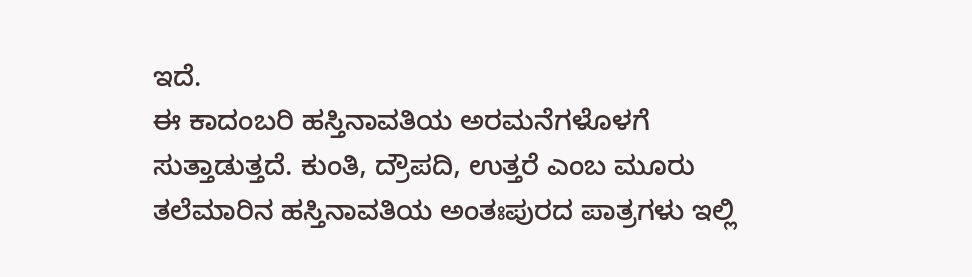ಇದೆ.
ಈ ಕಾದಂಬರಿ ಹಸ್ತಿನಾವತಿಯ ಅರಮನೆಗಳೊಳಗೆ ಸುತ್ತಾಡುತ್ತದೆ. ಕುಂತಿ, ದ್ರೌಪದಿ, ಉತ್ತರೆ ಎಂಬ ಮೂರು ತಲೆಮಾರಿನ ಹಸ್ತಿನಾವತಿಯ ಅಂತಃಪುರದ ಪಾತ್ರಗಳು ಇಲ್ಲಿ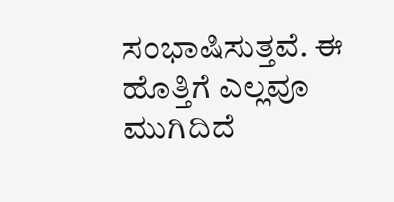ಸಂಭಾಷಿಸುತ್ತವೆ. ಈ ಹೊತ್ತಿಗೆ ಎಲ್ಲವೂ ಮುಗಿದಿದೆ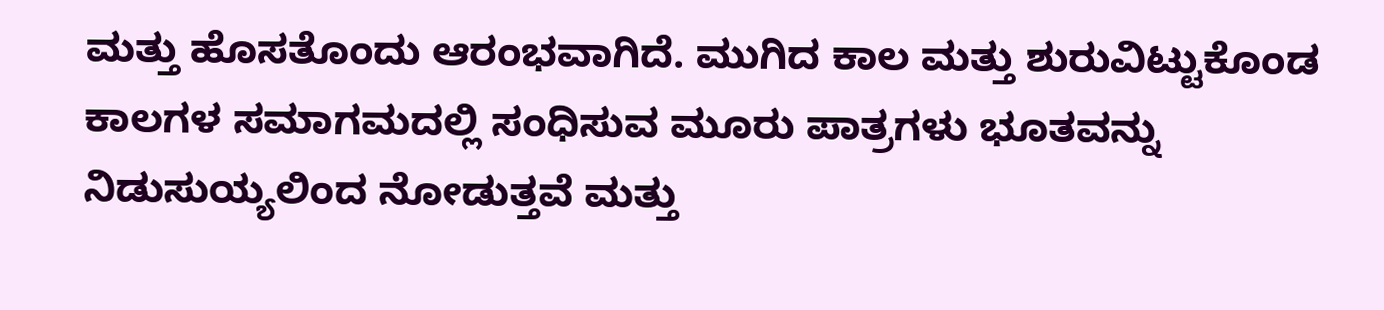ಮತ್ತು ಹೊಸತೊಂದು ಆರಂಭವಾಗಿದೆ. ಮುಗಿದ ಕಾಲ ಮತ್ತು ಶುರುವಿಟ್ಟುಕೊಂಡ ಕಾಲಗಳ ಸಮಾಗಮದಲ್ಲಿ ಸಂಧಿಸುವ ಮೂರು ಪಾತ್ರಗಳು ಭೂತವನ್ನು ನಿಡುಸುಯ್ಯಲಿಂದ ನೋಡುತ್ತವೆ ಮತ್ತು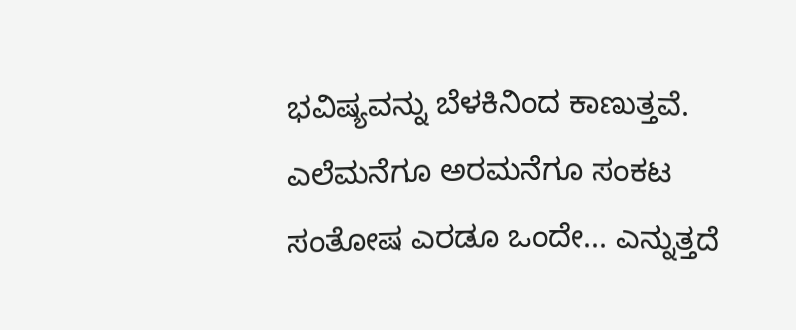ಭವಿಷ್ಯವನ್ನು ಬೆಳಕಿನಿಂದ ಕಾಣುತ್ತವೆ.
ಎಲೆಮನೆಗೂ ಅರಮನೆಗೂ ಸಂಕಟ ಸಂತೋಷ ಎರಡೂ ಒಂದೇ... ಎನ್ನುತ್ತದೆ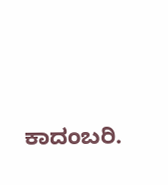ಕಾದಂಬರಿ.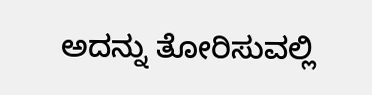ಅದನ್ನು ತೋರಿಸುವಲ್ಲಿ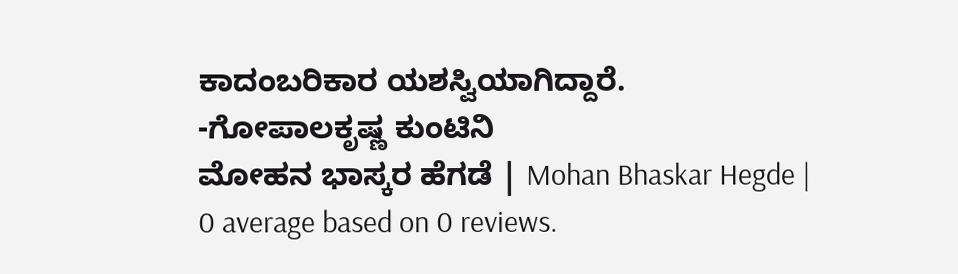ಕಾದಂಬರಿಕಾರ ಯಶಸ್ವಿಯಾಗಿದ್ದಾರೆ.
-ಗೋಪಾಲಕೃಷ್ಣ ಕುಂಟಿನಿ
ಮೋಹನ ಭಾಸ್ಕರ ಹೆಗಡೆ | Mohan Bhaskar Hegde |
0 average based on 0 reviews.